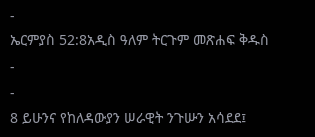-
ኤርምያስ 52:8አዲስ ዓለም ትርጉም መጽሐፍ ቅዱስ
-
-
8 ይሁንና የከለዳውያን ሠራዊት ንጉሡን አሳደደ፤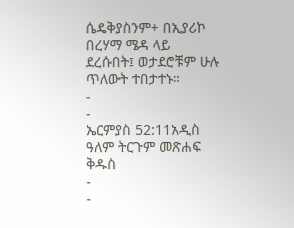ሴዴቅያስንም+ በኢያሪኮ በረሃማ ሜዳ ላይ ደረሱበት፤ ወታደሮቹም ሁሉ ጥለውት ተበታተኑ።
-
-
ኤርምያስ 52:11አዲስ ዓለም ትርጉም መጽሐፍ ቅዱስ
-
-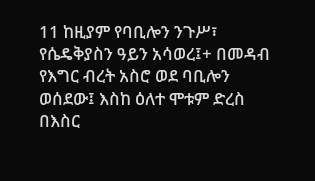11 ከዚያም የባቢሎን ንጉሥ፣ የሴዴቅያስን ዓይን አሳወረ፤+ በመዳብ የእግር ብረት አስሮ ወደ ባቢሎን ወሰደው፤ እስከ ዕለተ ሞቱም ድረስ በእስር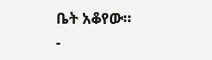ቤት አቆየው።
-